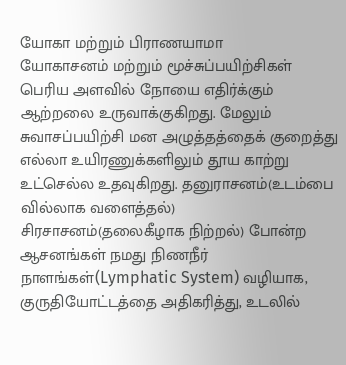யோகா மற்றும் பிராணயாமா
யோகாசனம் மற்றும் மூச்சுப்பயிற்சிகள் பெரிய அளவில் நோயை எதிர்க்கும் ஆற்றலை உருவாக்குகிறது. மேலும் சுவாசப்பயிற்சி மன அழுத்தத்தைக் குறைத்து எல்லா உயிரணுக்களிலும் தூய காற்று உட்செல்ல உதவுகிறது. தனுராசனம்(உடம்பை வில்லாக வளைத்தல்) சிரசாசனம்(தலைகீழாக நிற்றல்) போன்ற ஆசனங்கள் நமது நிணநீர் நாளங்கள்(Lymphatic System) வழியாக, குருதியோட்டத்தை அதிகரித்து, உடலில்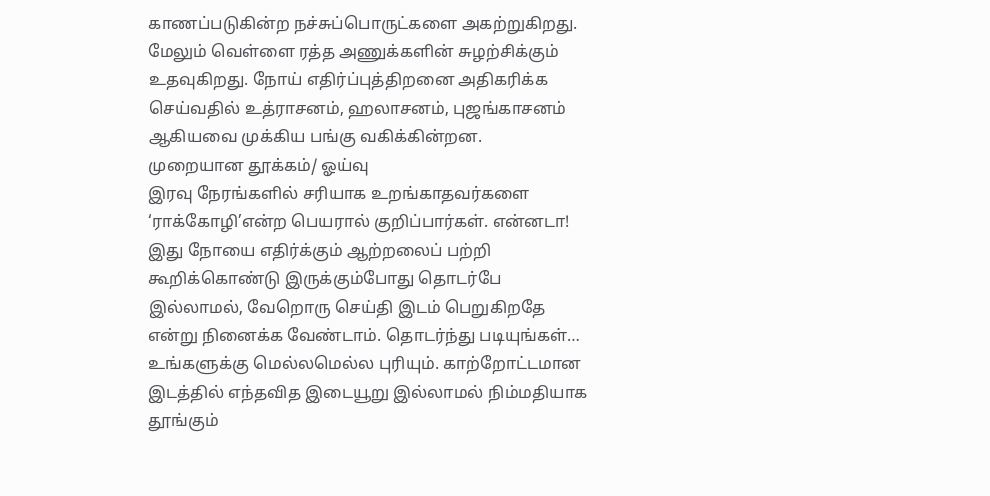காணப்படுகின்ற நச்சுப்பொருட்களை அகற்றுகிறது.
மேலும் வெள்ளை ரத்த அணுக்களின் சுழற்சிக்கும் உதவுகிறது. நோய் எதிர்ப்புத்திறனை அதிகரிக்க செய்வதில் உத்ராசனம், ஹலாசனம், புஜங்காசனம் ஆகியவை முக்கிய பங்கு வகிக்கின்றன.
முறையான தூக்கம்/ ஓய்வு
இரவு நேரங்களில் சரியாக உறங்காதவர்களை ‘ராக்கோழி’என்ற பெயரால் குறிப்பார்கள். என்னடா! இது நோயை எதிர்க்கும் ஆற்றலைப் பற்றி கூறிக்கொண்டு இருக்கும்போது தொடர்பே இல்லாமல், வேறொரு செய்தி இடம் பெறுகிறதே என்று நினைக்க வேண்டாம். தொடர்ந்து படியுங்கள்… உங்களுக்கு மெல்லமெல்ல புரியும். காற்றோட்டமான இடத்தில் எந்தவித இடையூறு இல்லாமல் நிம்மதியாக தூங்கும்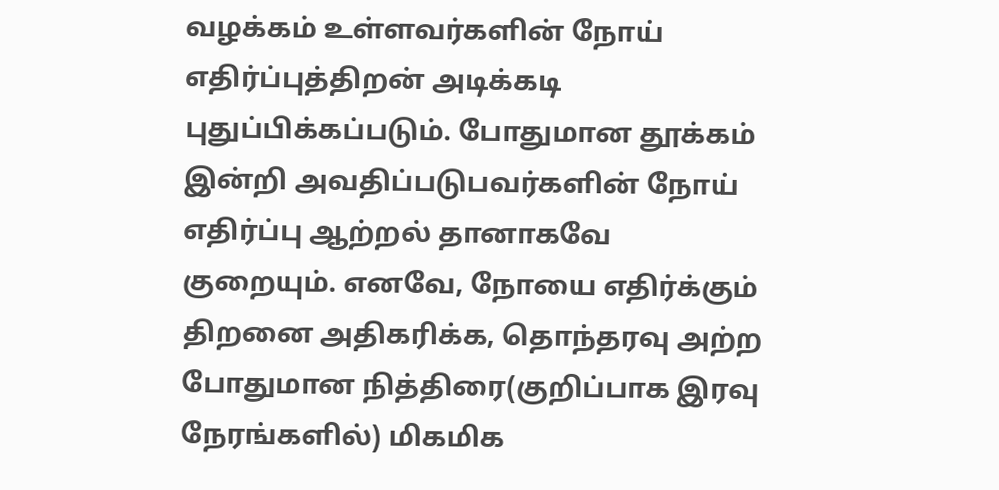வழக்கம் உள்ளவர்களின் நோய் எதிர்ப்புத்திறன் அடிக்கடி புதுப்பிக்கப்படும். போதுமான தூக்கம் இன்றி அவதிப்படுபவர்களின் நோய் எதிர்ப்பு ஆற்றல் தானாகவே குறையும். எனவே, நோயை எதிர்க்கும் திறனை அதிகரிக்க, தொந்தரவு அற்ற போதுமான நித்திரை(குறிப்பாக இரவு நேரங்களில்) மிகமிக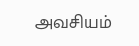அவசியம்